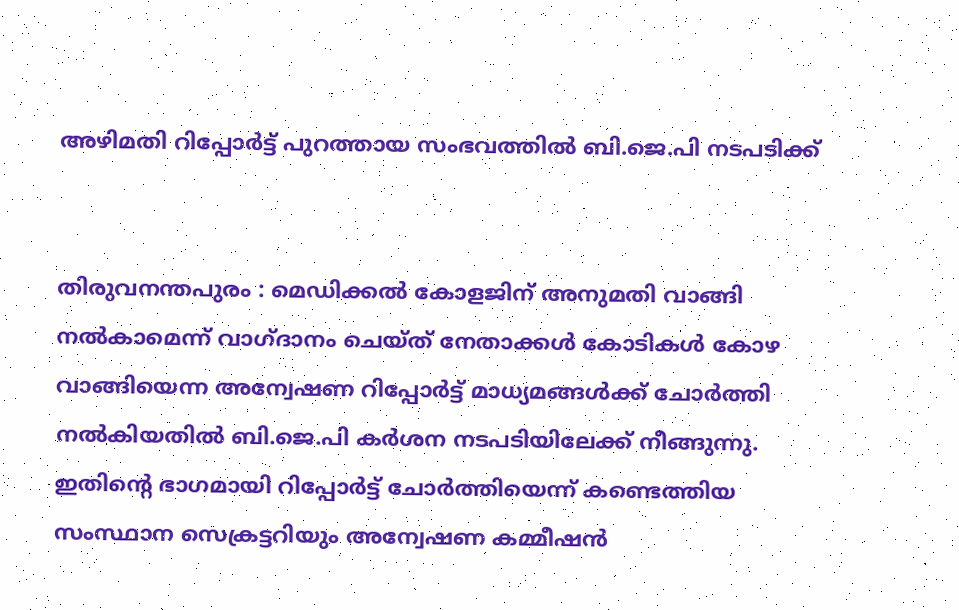അഴിമതി റിപ്പോർട്ട് പുറത്തായ സംഭവത്തിൽ ബി.ജെ.പി നടപടിക്ക്


തിരുവനന്തപുരം : മെഡിക്കൽ കോളജിന് അനുമതി വാങ്ങി നൽകാമെന്ന് വാഗ്ദാനം ചെയ്ത് നേതാക്കൾ കോടികൾ കോഴ വാങ്ങിയെന്ന അന്വേഷണ റിപ്പോർട്ട് മാധ്യമങ്ങൾക്ക് ചോർത്തി നൽകിയതിൽ ബി.ജെ.പി കർശന നടപടിയിലേക്ക് നീങ്ങുന്നു. ഇതിന്റെ ഭാഗമായി റിപ്പോർട്ട് ചോർത്തിയെന്ന് കണ്ടെത്തിയ സംസ്ഥാന സെക്രട്ടറിയും അന്വേഷണ കമ്മീഷൻ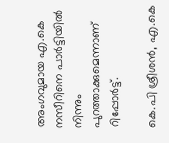അംഗവുമായ എ.കെ നസീറിനെ പാർട്ടിയിൽ നിന്നും പുറത്താക്കുമെന്നാണ് റിപ്പോർട്ട്.

കെ.പി ശ്രീശൻ, എ.കെ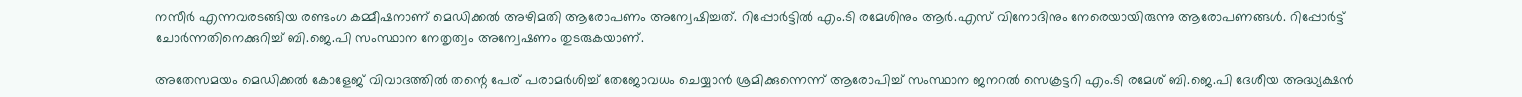നസീർ എന്നവരടങ്ങിയ രണ്ടംഗ കമ്മീഷനാണ് മെഡിക്കൽ അഴിമതി ആരോപണം അന്വേഷിച്ചത്. റിപ്പോർട്ടിൽ എം.ടി രമേശിനും ആർ.എസ് വിനോദിനും നേരെയായിരുന്നു ആരോപണങ്ങൾ. റിപ്പോർട്ട് ചോർന്നതിനെക്കുറിച്ച് ബി.ജെ.പി സംസ്ഥാന നേതൃത്വം അന്വേഷണം തുടരുകയാണ്.

അതേസമയം മെഡിക്കൽ കോളേജ് വിവാദത്തിൽ തന്റെ പേര് പരാമർ‍ശിച്ച് തേജോവധം ചെയ്യാൻ ശ്രമിക്കുന്നെന്ന് ആരോപിച്ച് സംസ്ഥാന ജനറൽ‍ സെക്രട്ടറി എം.ടി രമേശ് ബി.ജെ.പി ദേശീയ അദ്ധ്യക്ഷൻ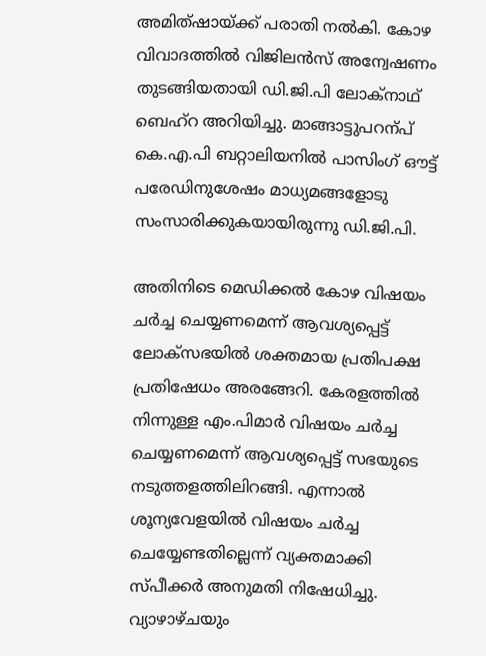അമിത്ഷായ്ക്ക് പരാതി നൽ‍കി. കോഴ വിവാദത്തിൽ വിജിലൻസ് അന്വേഷണം തുടങ്ങിയതായി ഡി.ജി.പി ലോക്നാഥ് ബെഹ്റ അറിയിച്ചു. മാങ്ങാട്ടുപറന്പ് കെ.എ.പി ബറ്റാലിയനിൽ പാസിംഗ് ഔട്ട് പരേഡിനുശേഷം മാധ്യമങ്ങളോടു സംസാരിക്കുകയായിരുന്നു ഡി.ജി.പി.

അതിനിടെ മെഡിക്കൽ കോഴ വിഷയം ചർ‍ച്ച ചെയ്യണമെന്ന് ആവശ്യപ്പെട്ട് ലോക്സഭയിൽ‍ ശക്തമായ പ്രതിപക്ഷ പ്രതിഷേധം അരങ്ങേറി. കേരളത്തിൽ നിന്നുള്ള എം.പിമാർ‍ വിഷയം ചർ‍ച്ച ചെയ്യണമെന്ന് ആവശ്യപ്പെട്ട് സഭയുടെ നടുത്തളത്തിലിറങ്ങി. എന്നാൽ ശൂന്യവേളയിൽ‍ വിഷയം ചർ‍ച്ച ചെയ്യേണ്ടതില്ലെന്ന് വ്യക്തമാക്കി സ്പീക്കർ‍ അനുമതി നിഷേധിച്ചു. വ്യാഴാഴ്ചയും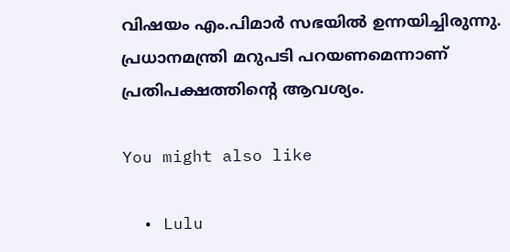വിഷയം എം.പിമാർ സഭയിൽ ഉന്നയിച്ചിരുന്നു. പ്രധാനമന്ത്രി മറുപടി പറയണമെന്നാണ് പ്രതിപക്ഷത്തിന്റെ ആവശ്യം.

You might also like

  • Lulu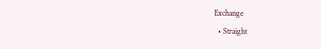Exchange
  • Straight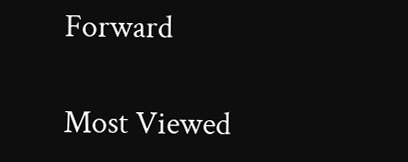Forward

Most Viewed